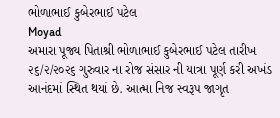ભોળાભાઈ કુબેરભાઈ પટેલ
Moyad
અમારા પૂજ્ય પિતાશ્રી ભોળાભાઈ કુબેરભાઈ પટેલ તારીખ ૨૬/૨/૨૦૨૬ ગુરુવાર ના રોજ સંસાર ની યાત્રા પૂર્ણ કરી અખંડ આનંદમાં સ્થિત થયાં છે. આત્મા નિજ સ્વરૂપ જાગૃત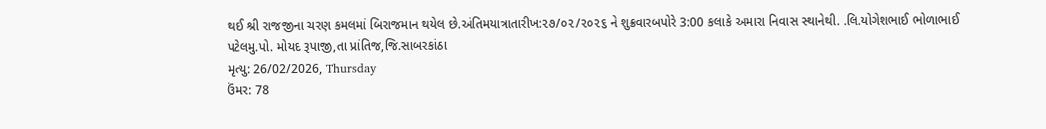થઈ શ્રી રાજજીના ચરણ કમલમાં બિરાજમાન થયેલ છે.અંતિમયાત્રાતારીખ:૨૭/૦૨/૨૦૨૬ ને શુક્રવારબપોરે 3:00 કલાકે અમારા નિવાસ સ્થાનેથી. .લિ.યોગેશભાઈ ભોળાભાઈ પટેલમુ.પો. મોયદ રૂપાજી,તા પ્રાંતિજ,જિ.સાબરકાંઠા
મૃત્યુ: 26/02/2026, Thursday
ઉંમર: 78